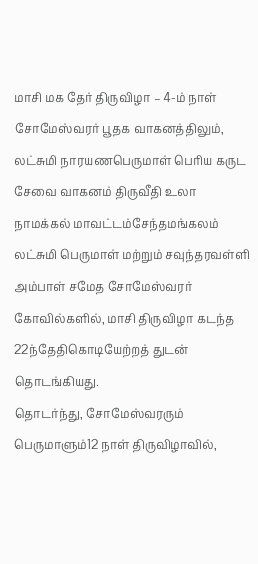மாசி மக தேர் திருவிழா – 4-ம் நாள் சோமேஸ்வரர் பூதக வாகனத்திலும், லட்சுமி நாரயணபெருமாள் பெரிய கருட சேவை வாகனம் திருவீதி உலா
நாமக்கல் மாவட்டம்சேந்தமங்கலம் லட்சுமி பெருமாள் மற்றும் சவுந்தரவள்ளி அம்பாள் சமேத சோமேஸ்வரர் கோவில்களில், மாசி திருவிழா கடந்த 22ந்தேதிகொடியேற்றத் துடன் தொடங்கியது.
தொடர்ந்து, சோமேஸ்வரரும் பெருமாளும்12 நாள் திருவிழாவில்,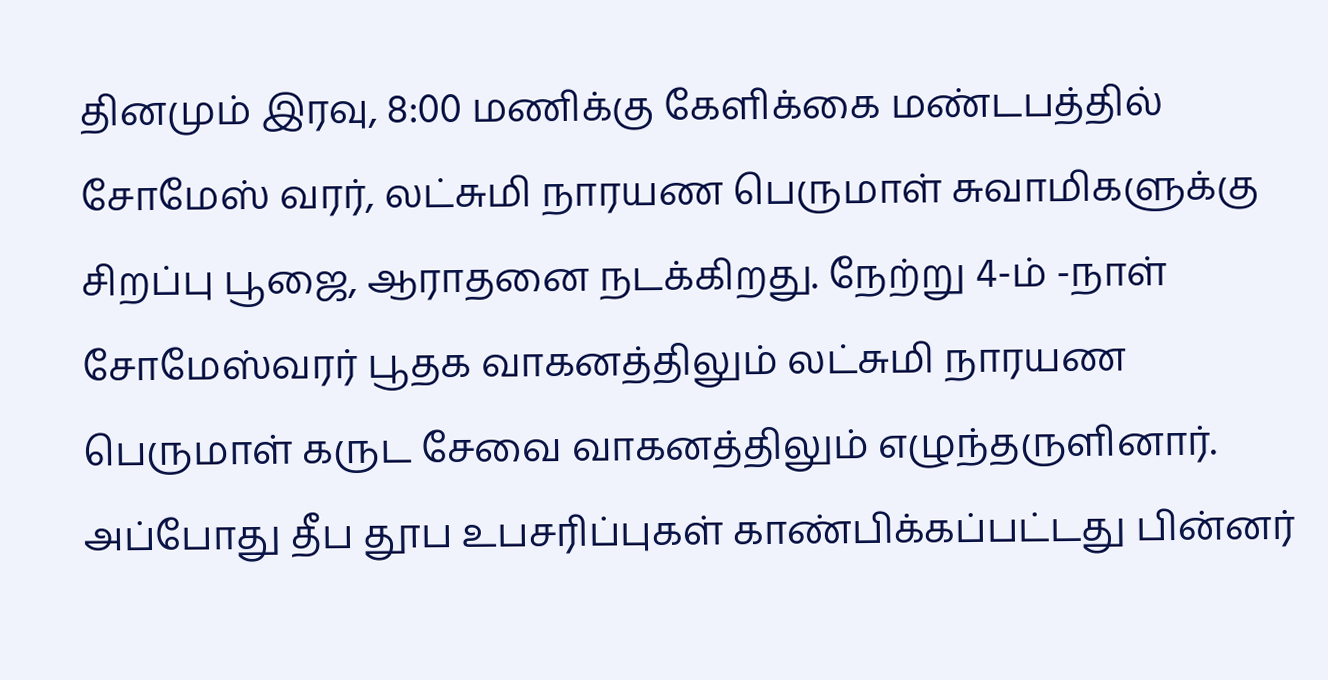தினமும் இரவு, 8:00 மணிக்கு கேளிக்கை மண்டபத்தில் சோமேஸ் வரர், லட்சுமி நாரயண பெருமாள் சுவாமிகளுக்கு சிறப்பு பூஜை, ஆராதனை நடக்கிறது. நேற்று 4-ம் -நாள் சோமேஸ்வரர் பூதக வாகனத்திலும் லட்சுமி நாரயண பெருமாள் கருட சேவை வாகனத்திலும் எழுந்தருளினார்.
அப்போது தீப தூப உபசரிப்புகள் காண்பிக்கப்பட்டது பின்னர்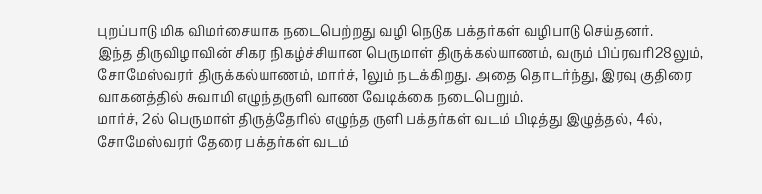புறப்பாடு மிக விமர்சையாக நடைபெற்றது வழி நெடுக பக்தர்கள் வழிபாடு செய்தனர்.
இந்த திருவிழாவின் சிகர நிகழ்ச்சியான பெருமாள் திருக்கல்யாணம், வரும் பிப்ரவரி28லும், சோமேஸ்வரர் திருக்கல்யாணம், மார்ச், 1லும் நடக்கிறது. அதை தொடர்ந்து, இரவு குதிரை வாகனத்தில் சுவாமி எழுந்தருளி வாண வேடிக்கை நடைபெறும்.
மார்ச், 2ல் பெருமாள் திருத்தேரில் எழுந்த ருளி பக்தர்கள் வடம் பிடித்து இழுத்தல், 4ல், சோமேஸ்வரர் தேரை பக்தர்கள் வடம்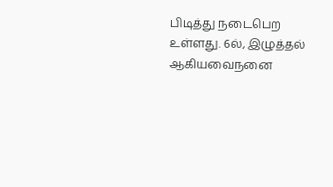பிடித்து நடைபெற உள்ளது. 6ல், இழுத்தல் ஆகியவைநனை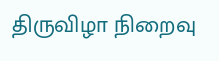திருவிழா நிறைவு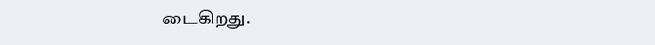டைகிறது.